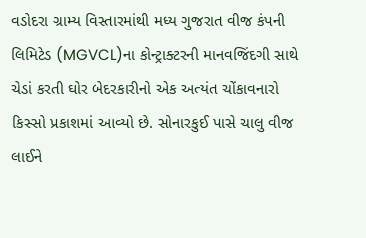વડોદરા ગ્રામ્ય વિસ્તારમાંથી મધ્ય ગુજરાત વીજ કંપની લિમિટેડ (MGVCL)ના કોન્ટ્રાક્ટરની માનવજિંદગી સાથે ચેડાં કરતી ઘોર બેદરકારીનો એક અત્યંત ચોંકાવનારો કિસ્સો પ્રકાશમાં આવ્યો છે. સોનારકુઈ પાસે ચાલુ વીજ લાઈને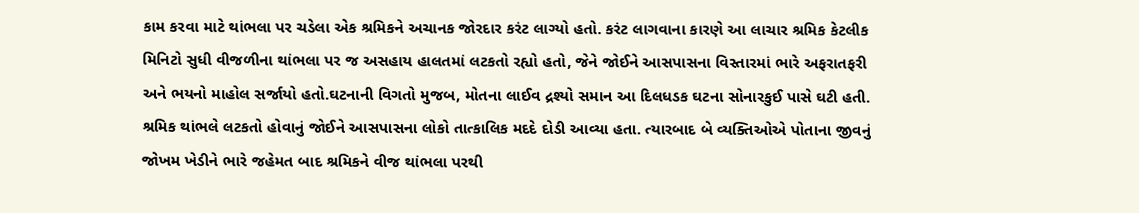કામ કરવા માટે થાંભલા પર ચડેલા એક શ્રમિકને અચાનક જોરદાર કરંટ લાગ્યો હતો. કરંટ લાગવાના કારણે આ લાચાર શ્રમિક કેટલીક મિનિટો સુધી વીજળીના થાંભલા પર જ અસહાય હાલતમાં લટકતો રહ્યો હતો, જેને જોઈને આસપાસના વિસ્તારમાં ભારે અફરાતફરી અને ભયનો માહોલ સર્જાયો હતો.ઘટનાની વિગતો મુજબ, મોતના લાઈવ દ્રશ્યો સમાન આ દિલધડક ઘટના સોનારકુઈ પાસે ઘટી હતી. શ્રમિક થાંભલે લટકતો હોવાનું જોઈને આસપાસના લોકો તાત્કાલિક મદદે દોડી આવ્યા હતા. ત્યારબાદ બે વ્યક્તિઓએ પોતાના જીવનું જોખમ ખેડીને ભારે જહેમત બાદ શ્રમિકને વીજ થાંભલા પરથી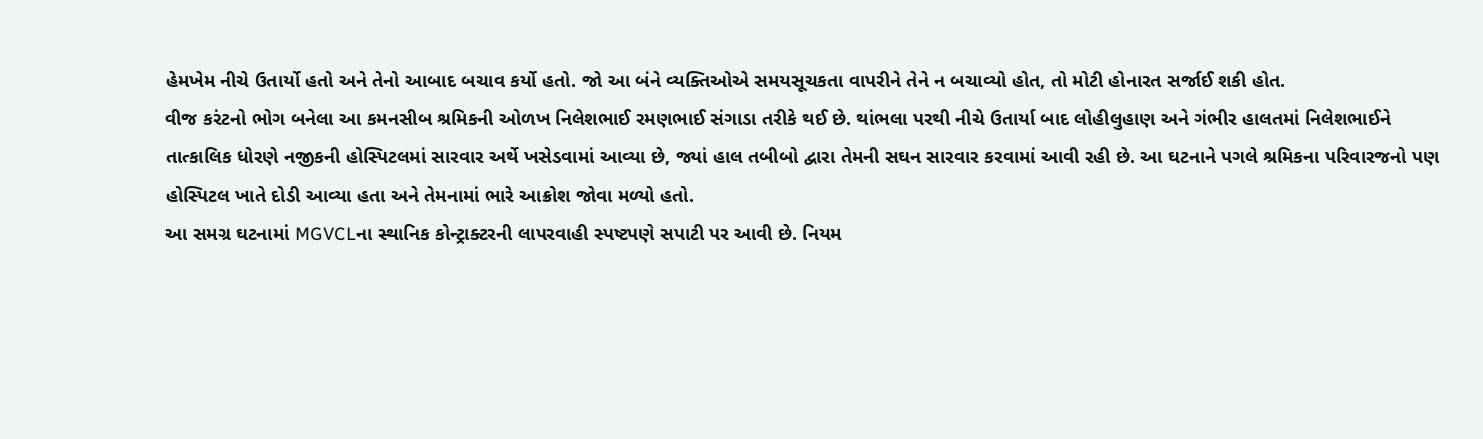હેમખેમ નીચે ઉતાર્યો હતો અને તેનો આબાદ બચાવ કર્યો હતો. જો આ બંને વ્યક્તિઓએ સમયસૂચકતા વાપરીને તેને ન બચાવ્યો હોત, તો મોટી હોનારત સર્જાઈ શકી હોત.
વીજ કરંટનો ભોગ બનેલા આ કમનસીબ શ્રમિકની ઓળખ નિલેશભાઈ રમણભાઈ સંગાડા તરીકે થઈ છે. થાંભલા પરથી નીચે ઉતાર્યા બાદ લોહીલુહાણ અને ગંભીર હાલતમાં નિલેશભાઈને તાત્કાલિક ધોરણે નજીકની હોસ્પિટલમાં સારવાર અર્થે ખસેડવામાં આવ્યા છે, જ્યાં હાલ તબીબો દ્વારા તેમની સઘન સારવાર કરવામાં આવી રહી છે. આ ઘટનાને પગલે શ્રમિકના પરિવારજનો પણ હોસ્પિટલ ખાતે દોડી આવ્યા હતા અને તેમનામાં ભારે આક્રોશ જોવા મળ્યો હતો.
આ સમગ્ર ઘટનામાં MGVCLના સ્થાનિક કોન્ટ્રાક્ટરની લાપરવાહી સ્પષ્ટપણે સપાટી પર આવી છે. નિયમ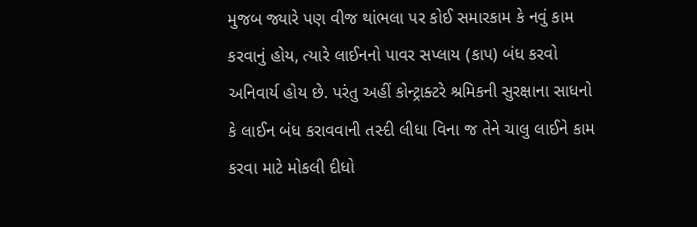મુજબ જ્યારે પણ વીજ થાંભલા પર કોઈ સમારકામ કે નવું કામ કરવાનું હોય, ત્યારે લાઈનનો પાવર સપ્લાય (કાપ) બંધ કરવો અનિવાર્ય હોય છે. પરંતુ અહીં કોન્ટ્રાક્ટરે શ્રમિકની સુરક્ષાના સાધનો કે લાઈન બંધ કરાવવાની તસ્દી લીધા વિના જ તેને ચાલુ લાઈને કામ કરવા માટે મોકલી દીધો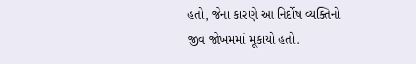હતો, જેના કારણે આ નિર્દોષ વ્યક્તિનો જીવ જોખમમાં મૂકાયો હતો.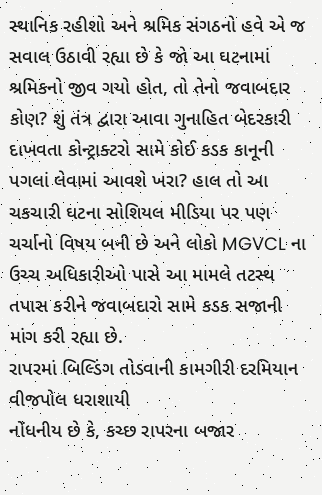સ્થાનિક રહીશો અને શ્રમિક સંગઠનો હવે એ જ સવાલ ઉઠાવી રહ્યા છે કે જો આ ઘટનામાં શ્રમિકનો જીવ ગયો હોત, તો તેનો જવાબદાર કોણ? શું તંત્ર દ્વારા આવા ગુનાહિત બેદરકારી દાખવતા કોન્ટ્રાક્ટરો સામે કોઈ કડક કાનૂની પગલાં લેવામાં આવશે ખરા? હાલ તો આ ચકચારી ઘટના સોશિયલ મીડિયા પર પણ ચર્ચાનો વિષય બની છે અને લોકો MGVCL ના ઉચ્ચ અધિકારીઓ પાસે આ મામલે તટસ્થ તપાસ કરીને જવાબદારો સામે કડક સજાની માંગ કરી રહ્યા છે.
રાપરમાં બિલ્ડિંગ તોડવાની કામગીરી દરમિયાન વીજપોલ ધરાશાયી
નોંધનીય છે કે, કચ્છ રાપરના બજાર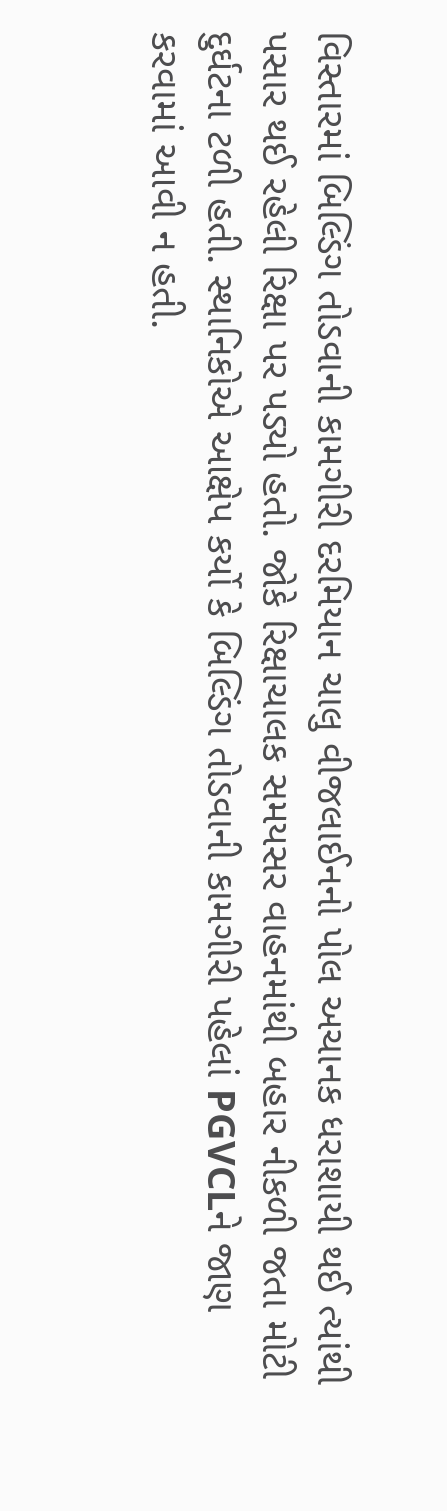વિસ્તારમાં બિલ્ડિંગ તોડવાની કામગીરી દરમિયાન ચાલુ વીજલાઈનનો પોલ અચાનક ધરાશાયી થઈ ત્યાંથી પસાર થઈ રહેલી રિક્ષા પર પડ્યો હતો. જોકે રિક્ષાચાલક સમયસર વાહનમાંથી બહાર નીકળી જતા મોટી દુર્ઘટના ટળી હતી. સ્થાનિકોએ આક્ષેપ કર્યો કે બિલ્ડિંગ તોડવાની કામગીરી પહેલાં PGVCLને જાણ કરવામાં આવી ન હતી.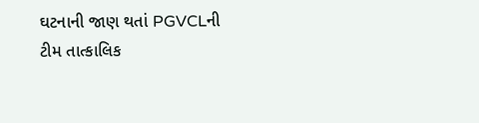ઘટનાની જાણ થતાં PGVCLની ટીમ તાત્કાલિક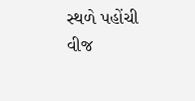સ્થળે પહોંચી વીજ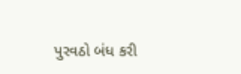પુરવઠો બંધ કરી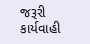જરૂરી કાર્યવાહી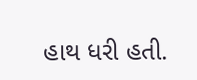હાથ ધરી હતી.